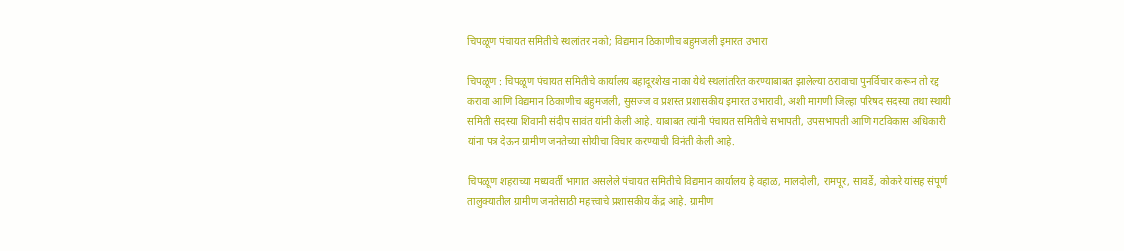चिपळूण पंचायत समितीचे स्थलांतर नको; विद्यमान ठिकाणीच बहुमजली इमारत उभारा

चिपळूण : चिपळूण पंचायत समितीचे कार्यालय बहादूरशेख नाका येथे स्थलांतरित करण्याबाबत झालेल्या ठरावाचा पुनर्विचार करून तो रद्द करावा आणि विद्यमान ठिकाणीच बहुमजली, सुसज्ज व प्रशस्त प्रशासकीय इमारत उभारावी, अशी मागणी जिल्हा परिषद सदस्या तथा स्थायी समिती सदस्या शिवानी संदीप सावंत यांनी केली आहे. याबाबत त्यांनी पंचायत समितीचे सभापती, उपसभापती आणि गटविकास अधिकारी यांना पत्र देऊन ग्रामीण जनतेच्या सोयीचा विचार करण्याची विनंती केली आहे.

चिपळूण शहराच्या मध्यवर्ती भागात असलेले पंचायत समितीचे विद्यमान कार्यालय हे वहाळ, मालदोली, रामपूर, सावर्डे, कोकरे यांसह संपूर्ण तालुक्यातील ग्रामीण जनतेसाठी महत्त्वाचे प्रशासकीय केंद्र आहे. ग्रामीण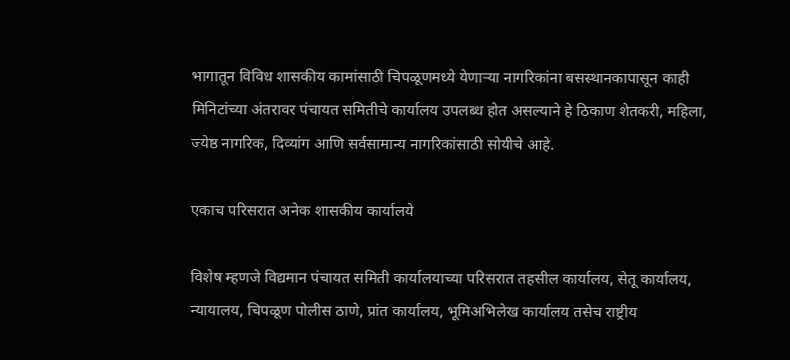भागातून विविध शासकीय कामांसाठी चिपळूणमध्ये येणाऱ्या नागरिकांना बसस्थानकापासून काही मिनिटांच्या अंतरावर पंचायत समितीचे कार्यालय उपलब्ध होत असल्याने हे ठिकाण शेतकरी, महिला, ज्येष्ठ नागरिक, दिव्यांग आणि सर्वसामान्य नागरिकांसाठी सोयीचे आहे.

एकाच परिसरात अनेक शासकीय कार्यालये

विशेष म्हणजे विद्यमान पंचायत समिती कार्यालयाच्या परिसरात तहसील कार्यालय, सेतू कार्यालय, न्यायालय, चिपळूण पोलीस ठाणे, प्रांत कार्यालय, भूमिअभिलेख कार्यालय तसेच राष्ट्रीय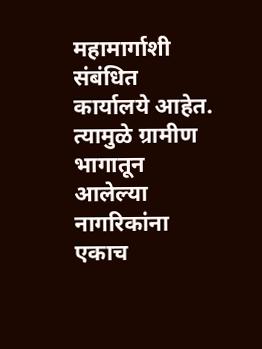महामार्गाशी संबंधित कार्यालये आहेत. त्यामुळे ग्रामीण भागातून आलेल्या नागरिकांना एकाच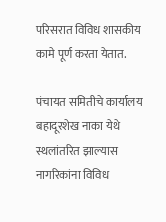परिसरात विविध शासकीय कामे पूर्ण करता येतात.

पंचायत समितीचे कार्यालय बहादूरशेख नाका येथे स्थलांतरित झाल्यास नागरिकांना विविध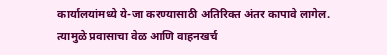कार्यालयांमध्ये ये-जा करण्यासाठी अतिरिक्त अंतर कापावे लागेल. त्यामुळे प्रवासाचा वेळ आणि वाहनखर्च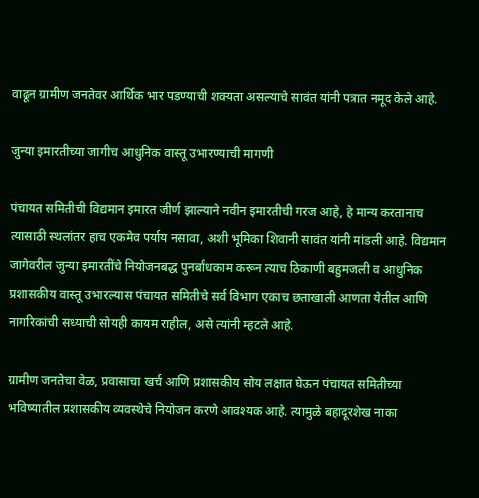वाढून ग्रामीण जनतेवर आर्थिक भार पडण्याची शक्यता असल्याचे सावंत यांनी पत्रात नमूद केले आहे.

जुन्या इमारतीच्या जागीच आधुनिक वास्तू उभारण्याची मागणी

पंचायत समितीची विद्यमान इमारत जीर्ण झाल्याने नवीन इमारतीची गरज आहे, हे मान्य करतानाच त्यासाठी स्थलांतर हाच एकमेव पर्याय नसावा, अशी भूमिका शिवानी सावंत यांनी मांडली आहे. विद्यमान जागेवरील जुन्या इमारतींचे नियोजनबद्ध पुनर्बांधकाम करून त्याच ठिकाणी बहुमजली व आधुनिक प्रशासकीय वास्तू उभारल्यास पंचायत समितीचे सर्व विभाग एकाच छताखाली आणता येतील आणि नागरिकांची सध्याची सोयही कायम राहील, असे त्यांनी म्हटले आहे.

ग्रामीण जनतेचा वेळ, प्रवासाचा खर्च आणि प्रशासकीय सोय लक्षात घेऊन पंचायत समितीच्या भविष्यातील प्रशासकीय व्यवस्थेचे नियोजन करणे आवश्यक आहे. त्यामुळे बहादूरशेख नाका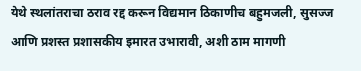येथे स्थलांतराचा ठराव रद्द करून विद्यमान ठिकाणीच बहुमजली, सुसज्ज आणि प्रशस्त प्रशासकीय इमारत उभारावी, अशी ठाम मागणी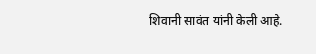शिवानी सावंत यांनी केली आहे.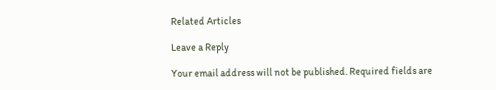Related Articles

Leave a Reply

Your email address will not be published. Required fields are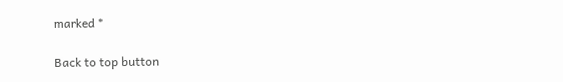marked *

Back to top button